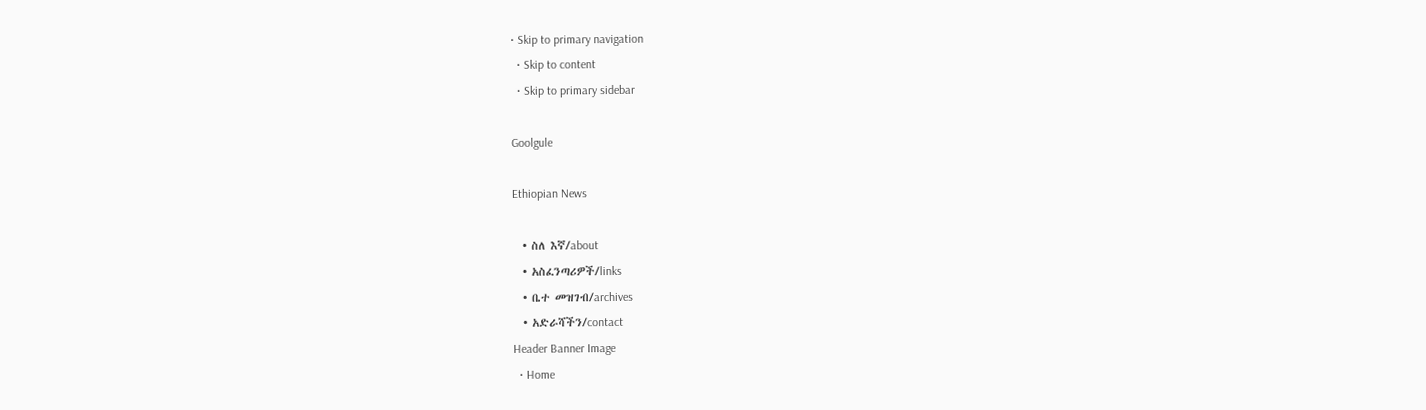• Skip to primary navigation
  • Skip to content
  • Skip to primary sidebar

Goolgule

Ethiopian News

  • ስለ እኛ/about
  • አስፈንጣሪዎች/links
  • ቤተ መዝገብ/archives
  • አድራሻችን/contact
Header Banner Image
  • Home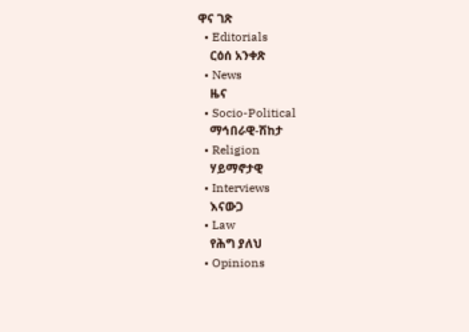ዋና ገጽ
  • Editorials
    ርዕሰ አንቀጽ
  • News
    ዜና
  • Socio-Political
    ማኅበራዊ-ሽከታ
  • Religion
    ሃይማኖታዊ
  • Interviews
    እናውጋ
  • Law
    የሕግ ያለህ
  • Opinions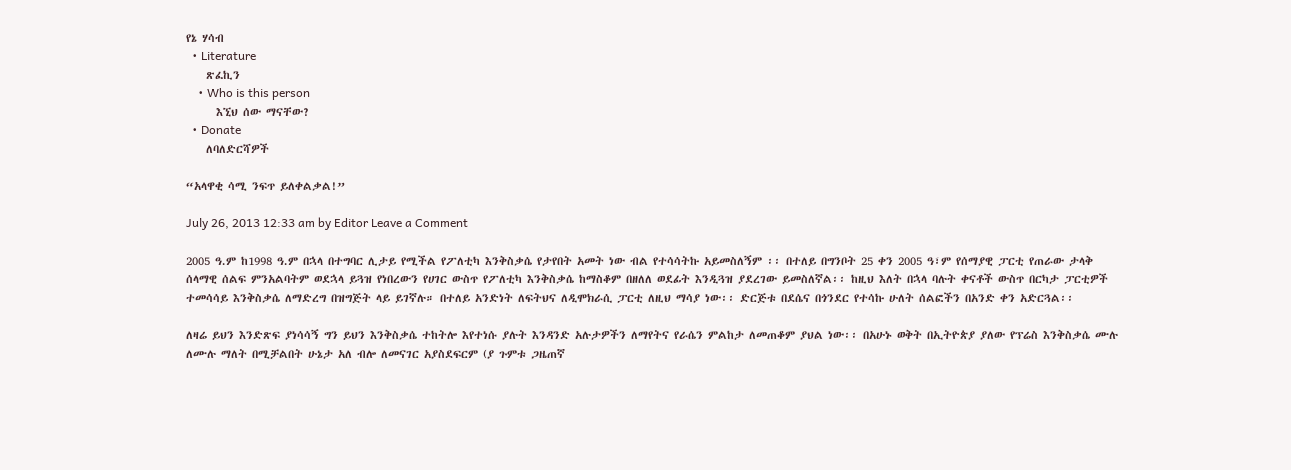የኔ ሃሳብ
  • Literature
    ጽፈኪን
    • Who is this person
      እኚህ ሰው ማናቸው?
  • Donate
    ለባለድርሻዎች

“አላዋቂ ሳሚ ንፍጥ ይለቀልቃል!”

July 26, 2013 12:33 am by Editor Leave a Comment

2005 ዓ.ም ከ1998 ዓ.ም በኋላ በተግባር ሊታይ የሚችል የፖለቲካ እንቅስቃሴ የታየበት አመት ነው ብል የተሳሳትኩ አይመስለኝም ፡፡ በተለይ በግንቦት 25 ቀን 2005 ዓ፣ም የሰማያዊ ፓርቲ የጠራው ታላቅ ሰላማዊ ሰልፍ ምንአልባትም ወደኋላ ይጓዝ የነበረውን የሀገር ውስጥ የፖለቲካ እንቅስቃሴ ከማስቆም በዘለለ ወደፊት እንዲጓዝ ያደረገው ይመስለኛል፡፡ ከዚህ እለት በኋላ ባሉት ቀናቶች ውስጥ በርካታ ፓርቲዎች ተመሳሳይ እንቅስቃሴ ለማድረግ በዝግጅት ላይ ይገኛሉ። በተለይ አንድነት ለፍትህና ለዲሞክራሲ ፓርቲ ለዚህ ማሳያ ነው፡፡ ድርጅቱ በደሴና በጎንደር የተሳኩ ሁለት ሰልፎችን በአንድ ቀን አድርጓል፡፡

ለዛሬ ይህን እንድጽፍ ያነሳሳኝ ግን ይህን እንቅስቃሴ ተከትሎ እየተነሱ ያሉት እንዳንድ አሉታዎችን ለማየትና የራሴን ምልከታ ለመጠቆም ያህል ነው፡፡ በአሁኑ ወቅት በኢትዮጵያ ያለው የፕሬስ እንቅስቃሴ ሙሉ ለሙሉ ማለት በሚቻልበት ሁኔታ አለ ብሎ ለመናገር አያስደፍርም (ያ ጉምቱ ጋዜጠኛ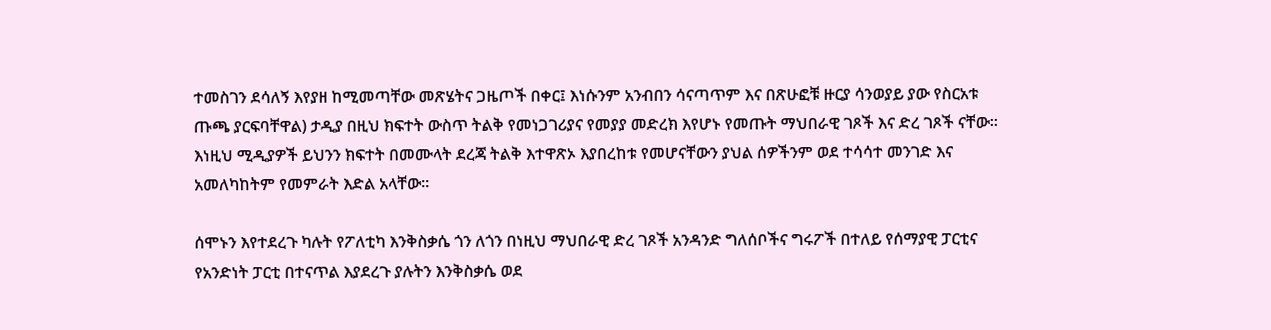ተመስገን ደሳለኝ እየያዘ ከሚመጣቸው መጽሄትና ጋዜጦች በቀር፤ እነሱንም አንብበን ሳናጣጥም እና በጽሁፎቹ ዙርያ ሳንወያይ ያው የስርአቱ ጡጫ ያርፍባቸዋል) ታዲያ በዚህ ክፍተት ውስጥ ትልቅ የመነጋገሪያና የመያያ መድረክ እየሆኑ የመጡት ማህበራዊ ገጾች እና ድረ ገጾች ናቸው፡፡ እነዚህ ሚዲያዎች ይህንን ክፍተት በመሙላት ደረጃ ትልቅ እተዋጽኦ እያበረከቱ የመሆናቸውን ያህል ሰዎችንም ወደ ተሳሳተ መንገድ እና አመለካከትም የመምራት እድል አላቸው፡፡

ሰሞኑን እየተደረጉ ካሉት የፖለቲካ እንቅስቃሴ ጎን ለጎን በነዚህ ማህበራዊ ድረ ገጾች አንዳንድ ግለሰቦችና ግሩፖች በተለይ የሰማያዊ ፓርቲና የአንድነት ፓርቲ በተናጥል እያደረጉ ያሉትን እንቅስቃሴ ወደ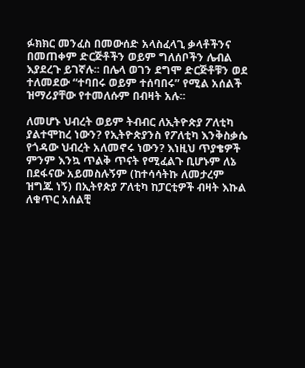ፉክክር መንፈስ በመውሰድ አላስፈላጊ ቃላቶችንና በመጠቀም ድርጅቶችን ወይም ግለሰቦችን ሌብል እያደረጉ ይገኛሉ፡፡ በሌላ ወገን ደግሞ ድርጅቶቹን ወደ ተለመደው “ተባበሩ ወይም ተሰባበሩ” የሚል አሰልች ዝማሪያቸው የተመለሱም በብዛት አሉ፡፡

ለመሆኑ ህብረት ወይም ትብብር ለኢትዮጵያ ፖለቲካ ያልተሞከረ ነውን? የኢትዮጵያንስ የፖለቲካ እንቅስቃሴ የጎዳው ህብረት አለመኖሩ ነውን? እነዚህ ጥያቄዎች ምንም እንኳ ጥልቅ ጥናት የሚፈልጉ ቢሆኑም ለኔ በደፋናው አይመስሉኝም (ከተሳሳትኩ ለመታረም ዝግጁ ነኝ) በኢትየጵያ ፖለቲካ ከፓርቲዎች ብዛት እኩል ለቁጥር አሰልቺ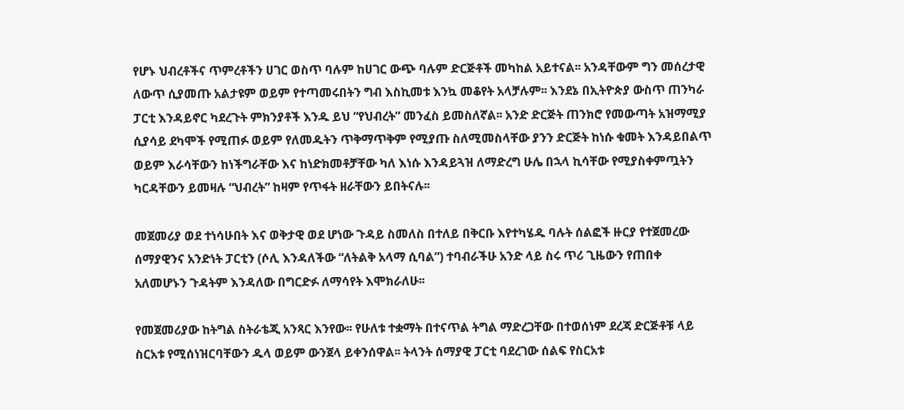የሆኑ ህብረቶችና ጥምረቶችን ሀገር ወስጥ ባሉም ከሀገር ውጭ ባሉም ድርጅቶች መካከል አይተናል፡፡ አንዳቸውም ግን መሰረታዊ ለውጥ ሲያመጡ አልታዩም ወይም የተጣመሩበትን ግብ እስኪመቱ እንኳ መቆየት አላቻሉም፡፡ እንደኔ በኢትዮጵያ ውስጥ ጠንካራ ፓርቲ እንዳይኖር ካደረጉት ምክንያቶች እንዱ ይህ “የህብረት” መንፈስ ይመስለኛል፡፡ አንድ ድርጅት ጠንክሮ የመውጣት አዝማሚያ ሲያሳይ ደካሞች የሚጠፉ ወይም የለመዱትን ጥቅማጥቅም የሚያጡ ስለሚመስላቸው ያንን ድርጅት ከነሱ ቁመት እንዳይበልጥ ወይም እራሳቸውን ከነችግራቸው እና ከነድክመቶቻቸው ካለ እነሱ እንዳይጓዝ ለማድረግ ሁሌ በኋላ ኪሳቸው የሚያስቀምጧትን ካርዳቸውን ይመዛሉ “ህብረት” ከዛም የጥፋት ዘራቸውን ይበትናሉ፡፡

መጀመሪያ ወደ ተነሳሁበት እና ወቅታዊ ወደ ሆነው ጉዳይ ስመለስ በተለይ በቅርቡ እየተካሄዱ ባሉት ሰልፎች ዙርያ የተጀመረው ሰማያዊንና አንድነት ፓርቲን (ሶሊ እንዳለችው “ለትልቅ አላማ ሲባል”) ተባብራችሁ አንድ ላይ ስሩ ጥሪ ጊዜውን የጠበቀ አለመሆኑን ጉዳትም እንዳለው በግርድፉ ለማሳየት እሞክራለሁ፡፡

የመጀመሪያው ከትግል ስትራቴጂ አንጻር እንየው፡፡ የሁለቱ ተቋማት በተናጥል ትግል ማድረጋቸው በተወሰነም ደረጃ ድርጅቶቹ ላይ ስርአቱ የሚሰነዝርባቸውን ዱላ ወይም ውንጀላ ይቀንሰዋል፡፡ ትላንት ሰማያዊ ፓርቲ ባደረገው ሰልፍ የስርአቱ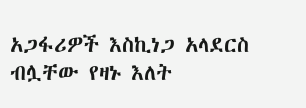አጋፋሪዎች እስኪነጋ አላደርስ ብሏቸው የዛኑ እለት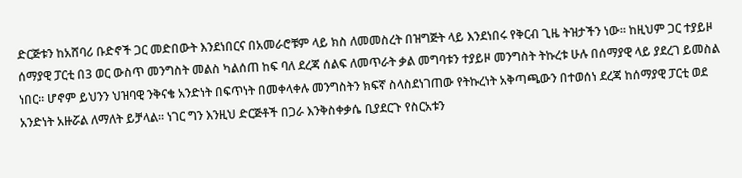ድርጅቱን ከአሸባሪ ቡድኖች ጋር መድበውት እንደነበርና በአመራሮቹም ላይ ክስ ለመመስረት በዝግጅት ላይ እንደነበሩ የቅርብ ጊዜ ትዝታችን ነው፡፡ ከዚህም ጋር ተያይዞ ሰማያዊ ፓርቲ በ3 ወር ውስጥ መንግስት መልስ ካልሰጠ ከፍ ባለ ደረጃ ሰልፍ ለመጥራት ቃል መግባቱን ተያይዞ መንግስት ትኩረቱ ሁሉ በሰማያዊ ላይ ያደረገ ይመስል ነበር፡፡ ሆኖም ይህንን ህዝባዊ ንቅናቄ አንድነት በፍጥነት በመቀላቀሉ መንግስትን ክፍኛ ስላስደነገጠው የትኩረነት አቅጣጫውን በተወሰነ ደረጃ ከሰማያዊ ፓርቲ ወደ አንድነት አዙሯል ለማለት ይቻላል፡፡ ነገር ግን እንዚህ ድርጅቶች በጋራ እንቅስቀቃሴ ቢያደርጉ የስርአቱን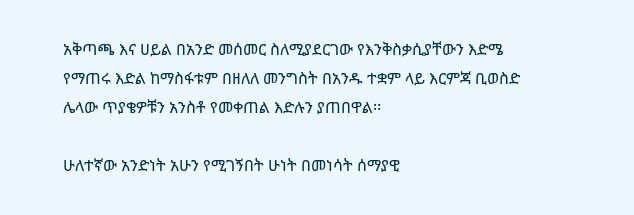አቅጣጫ እና ሀይል በአንድ መሰመር ስለሚያደርገው የእንቅስቃሲያቸውን እድሜ የማጠሩ እድል ከማስፋቱም በዘለለ መንግስት በአንዱ ተቋም ላይ እርምጃ ቢወስድ ሌላው ጥያቄዎቹን አንስቶ የመቀጠል እድሉን ያጠበዋል፡፡

ሁለተኛው አንድነት አሁን የሚገኝበት ሁነት በመነሳት ሰማያዊ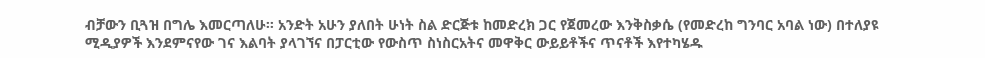ብቻውን ቢጓዝ በግሌ እመርጣለሁ፡፡ አንድት አሁን ያለበት ሁነት ስል ድርጅቱ ከመድረክ ጋር የጀመረው እንቅስቃሴ (የመድረከ ግንባር አባል ነው) በተለያዩ ሚዲያዎች እንደምናየው ገና እልባት ያላገኘና በፓርቲው የውስጥ ስነስርአትና መዋቅር ውይይቶችና ጥናቶች እየተካሄዱ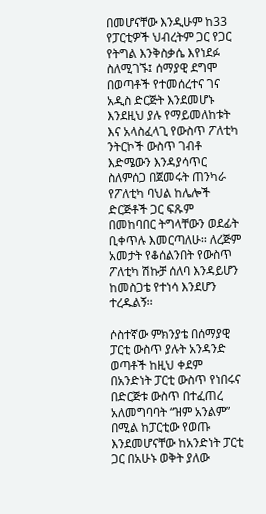በመሆናቸው እንዲሁም ከ33 የፓርቲዎች ህብረትም ጋር የጋር የትግል እንቅስቃሴ እየነደፉ ስለሚገኙ፤ ሰማያዊ ደግሞ በወጣቶች የተመሰረተና ገና አዲስ ድርጅት እንደመሆኑ እንደዚህ ያሉ የማይመለከቱት እና አላስፈላጊ የውስጥ ፖለቲካ ንትርኮች ውስጥ ገብቶ እድሜውን እንዳያሳጥር ስለምሰጋ በጀመሩት ጠንካራ የፖለቲካ ባህል ከሌሎች ድርጅቶች ጋር ፍጹም በመከባበር ትግላቸውን ወደፊት ቢቀጥሉ እመርጣለሁ፡፡ ለረጅም አመታት የቆሰልንበት የውስጥ ፖለቲካ ሽኩቻ ሰለባ እንዳይሆን ከመስጋቴ የተነሳ እንደሆን ተረዱልኝ፡፡

ሶስተኛው ምክንያቴ በሰማያዊ ፓርቲ ውስጥ ያሉት አንዳንድ ወጣቶች ከዚህ ቀደም በአንድነት ፓርቲ ውስጥ የነበሩና በድርጅቱ ውስጥ በተፈጠረ አለመግባባት “ዝም አንልም” በሚል ከፓርቲው የወጡ እንደመሆናቸው ከአንድነት ፓርቲ ጋር በአሁኑ ወቅት ያለው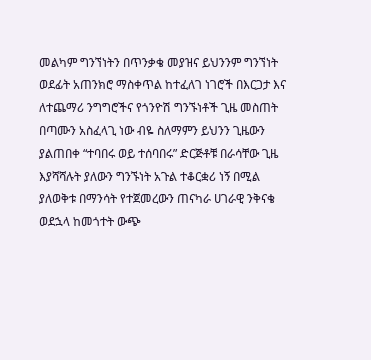መልካም ግንኘነትን በጥንቃቄ መያዝና ይህንንም ግንኘነት ወደፊት አጠንክሮ ማስቀጥል ከተፈለገ ነገሮች በእርጋታ እና ለተጨማሪ ንግግሮችና የጎንዮሽ ግንኙነቶች ጊዜ መስጠት በጣሙን አስፈላጊ ነው ብዬ ስለማምን ይህንን ጊዜውን ያልጠበቀ “ተባበሩ ወይ ተሰባበሩ” ድርጅቶቹ በራሳቸው ጊዜ እያሻሻሉት ያለውን ግንኙነት አጉል ተቆርቋሪ ነኝ በሚል ያለወቅቱ በማንሳት የተጀመረውን ጠናካራ ሀገራዊ ንቅናቄ ወደኋላ ከመጎተት ውጭ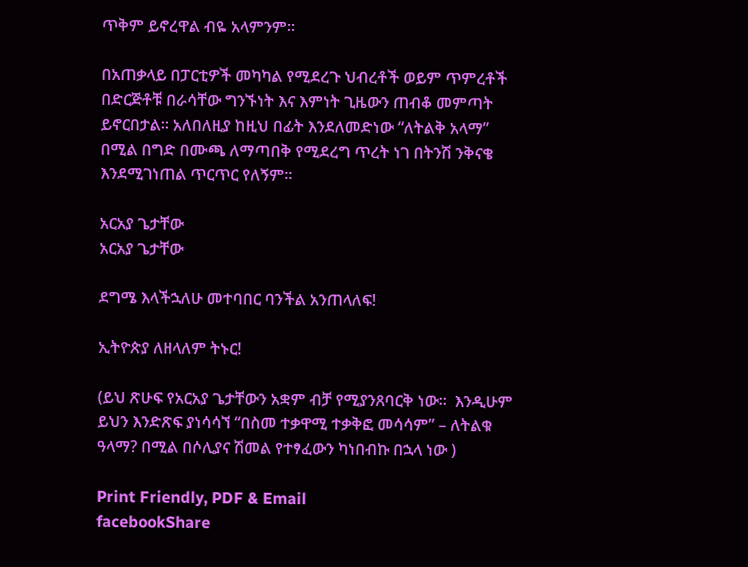ጥቅም ይኖረዋል ብዬ አላምንም፡፡

በአጠቃላይ በፓርቲዎች መካካል የሚደረጉ ህብረቶች ወይም ጥምረቶች በድርጅቶቹ በራሳቸው ግንኙነት እና እምነት ጊዜውን ጠብቆ መምጣት ይኖርበታል፡፡ አለበለዚያ ከዚህ በፊት እንደለመድነው “ለትልቅ አላማ”  በሚል በግድ በሙጫ ለማጣበቅ የሚደረግ ጥረት ነገ በትንሽ ንቅናቄ እንደሚገነጠል ጥርጥር የለኝም፡፡

አርአያ ጌታቸው
አርአያ ጌታቸው

ደግሜ እላችኋለሁ መተባበር ባንችል አንጠላለፍ!

ኢትዮጵያ ለዘላለም ትኑር!

(ይህ ጽሁፍ የአርአያ ጌታቸውን አቋም ብቻ የሚያንጸባርቅ ነው፡፡  እንዲሁም ይህን እንድጽፍ ያነሳሳኘ “በስመ ተቃዋሚ ተቃቅፎ መሳሳም” – ለትልቁ ዓላማ? በሚል በሶሊያና ሽመል የተፃፈውን ካነበብኩ በኋላ ነው )

Print Friendly, PDF & Email
facebookShare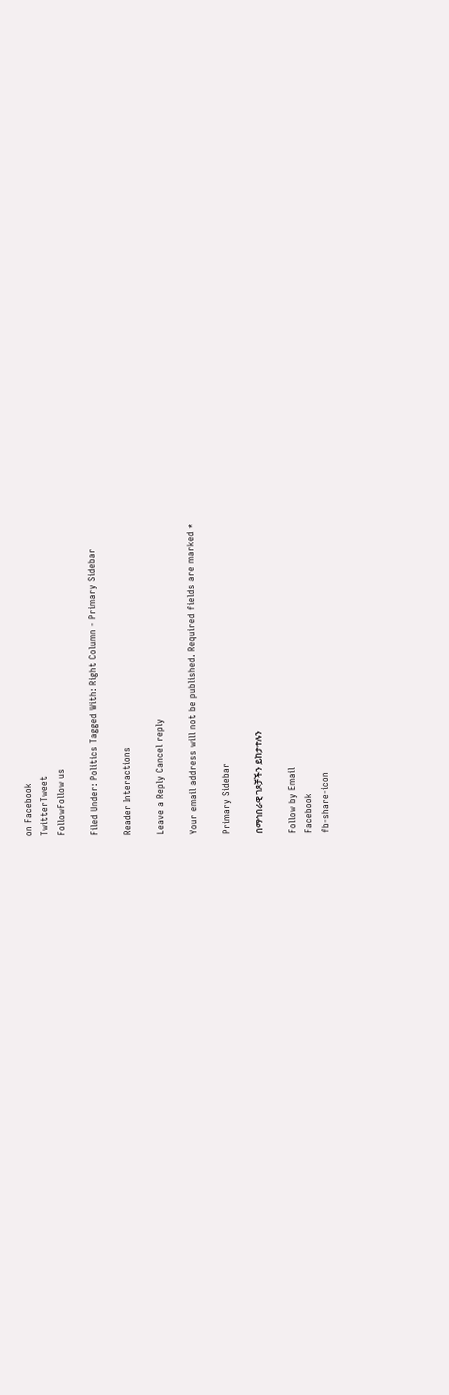on Facebook
TwitterTweet
FollowFollow us

Filed Under: Politics Tagged With: Right Column - Primary Sidebar

Reader Interactions

Leave a Reply Cancel reply

Your email address will not be published. Required fields are marked *

Primary Sidebar

በማኅበራዊ ገጾቻችን ይከታተሉን

Follow by Email
Facebook
fb-share-icon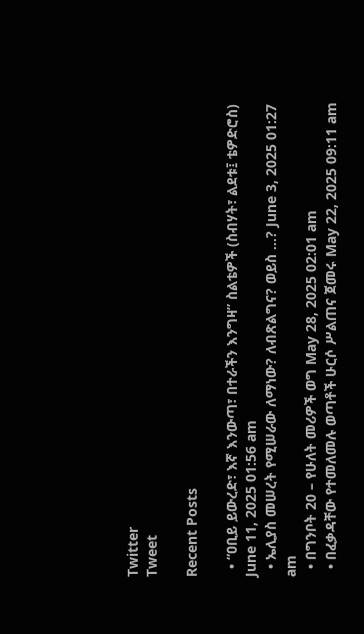Twitter
Tweet

Recent Posts

  • “ዐቢይ ይውረድ፣ እኛ እንውጣ፣ በተራችን እንግዛ” ስልቴዎች (ስብሃት፣ ልደቱ፤ ቴዎድሮስ) June 11, 2025 01:56 am
  • ኤሊያስ መሠረት የሚሠራው ለማነው? ለብጽልግና? ወይስ …? June 3, 2025 01:27 am
  • በግንቦት 20 – የሁለት መሪዎች ወግ May 28, 2025 02:01 am
  • በፈቃዳቸው የተመለመሉ ወጣቶች ሁርሶ ሥልጠና ጀመሩ May 22, 2025 09:11 am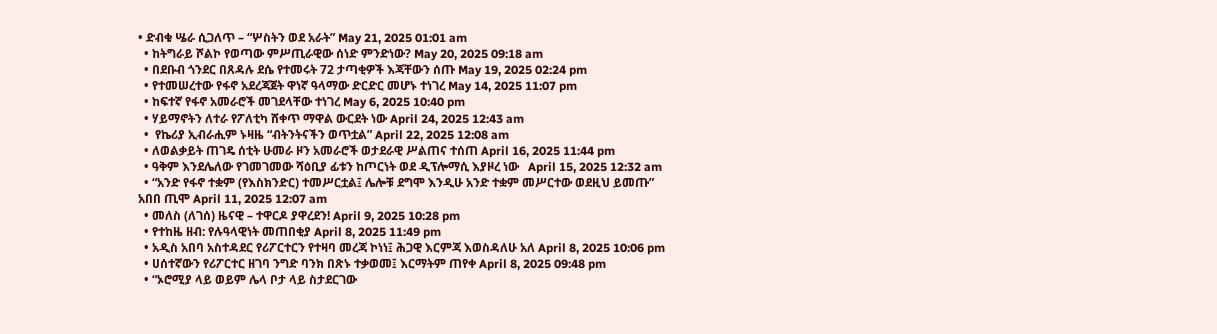• ድብቁ ሤራ ሲጋለጥ – “ሦስትን ወደ አራት” May 21, 2025 01:01 am
  • ከትግራይ ሾልኮ የወጣው ምሥጢራዊው ሰነድ ምንድነው? May 20, 2025 09:18 am
  • በደቡብ ጎንደር በጸዳሉ ደሴ የተመሩት 72 ታጣቂዎች እጃቸውን ሰጡ May 19, 2025 02:24 pm
  • የተመሠረተው የፋኖ አደረጃጀት ዋነኛ ዓላማው ድርድር መሆኑ ተነገረ May 14, 2025 11:07 pm
  • ከፍተኛ የፋኖ አመራሮች መገደላቸው ተነገረ May 6, 2025 10:40 pm
  • ሃይማኖትን ለተራ የፖለቲካ ሸቀጥ ማዋል ውርደት ነው April 24, 2025 12:43 am
  •  የኬሪያ ኢብራሒም ኑዛዜ “ብትንትናችን ወጥቷል” April 22, 2025 12:08 am
  • ለወልቃይት ጠገዴ ሰቲት ሁመራ ዞን አመራሮች ወታደራዊ ሥልጠና ተሰጠ April 16, 2025 11:44 pm
  • ዓቅም እንደሌለው የገመገመው ሻዕቢያ ፊቱን ከጦርነት ወደ ዲፕሎማሲ እያዞረ ነው   April 15, 2025 12:32 am
  • “አንድ የፋኖ ተቋም (የእስክንድር) ተመሥርቷል፤ ሌሎቹ ደግሞ እንዲሁ አንድ ተቋም መሥርተው ወደዚህ ይመጡ” አበበ ጢሞ April 11, 2025 12:07 am
  • መለስ (ለገሰ) ዜናዊ – ተዋርዶ ያዋረደን! April 9, 2025 10:28 pm
  • የተከዜ ዘብ: የሉዓላዊነት መጠበቂያ April 8, 2025 11:49 pm
  • አዲስ አበባ አስተዳደር የሪፖርተርን የተዛባ መረጃ ኮነነ፤ ሕጋዊ እርምጃ እወስዳለሁ አለ April 8, 2025 10:06 pm
  • ሀሰተኛውን የሪፖርተር ዘገባ ንግድ ባንክ በጽኑ ተቃወመ፤ እርማትም ጠየቀ April 8, 2025 09:48 pm
  • “ኦሮሚያ ላይ ወይም ሌላ ቦታ ላይ ስታደርገው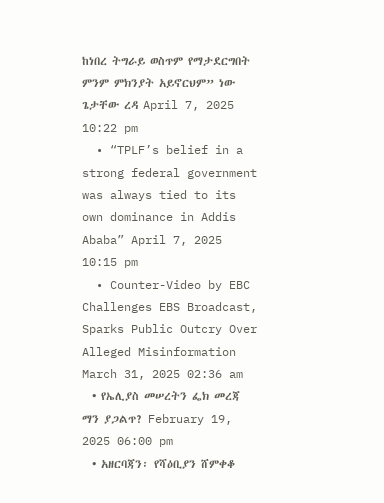ከነበረ ትግራይ ወስጥም የማታደርግበት ምንም ምክንያት አይኖርህም” ነው ጌታቸው ረዳ April 7, 2025 10:22 pm
  • “TPLF’s belief in a strong federal government was always tied to its own dominance in Addis Ababa” April 7, 2025 10:15 pm
  • Counter-Video by EBC Challenges EBS Broadcast, Sparks Public Outcry Over Alleged Misinformation March 31, 2025 02:36 am
  • የኤሊያስ መሠረትን ፌክ መረጃ ማን ያጋልጥ? February 19, 2025 06:00 pm
  • አዘርባጃን፡ የሻዕቢያን ሸምቀቆ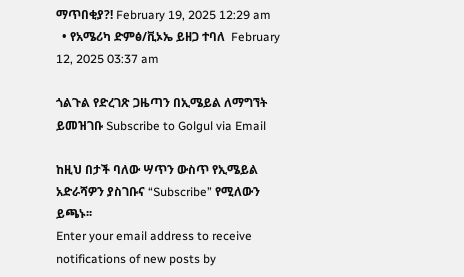ማጥበቂያ?! February 19, 2025 12:29 am
  • የአሜሪካ ድምፅ/ቪኦኤ ይዘጋ ተባለ  February 12, 2025 03:37 am

ጎልጉል የድረገጽ ጋዜጣን በኢሜይል ለማግኘት ይመዝገቡ Subscribe to Golgul via Email

ከዚህ በታች ባለው ሣጥን ውስጥ የኢሜይል አድራሻዎን ያስገቡና “Subscribe” የሚለውን ይጫኑ፡፡
Enter your email address to receive notifications of new posts by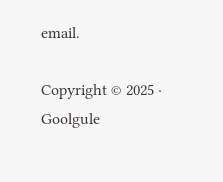email.

Copyright © 2025 · Goolgule